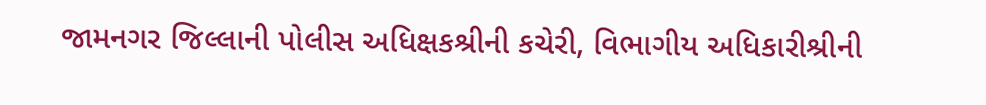જામનગર જિલ્લાની પોલીસ અધિક્ષકશ્રીની કચેરી, વિભાગીય અધિકારીશ્રીની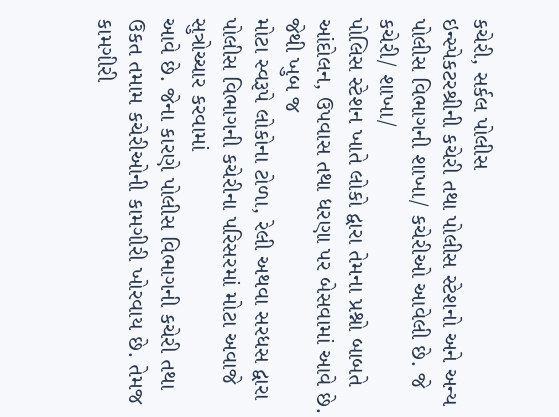કચેરી, સર્કલ પોલીસ
ઇન્સ્પેકટરશ્રીની કચેરી તથા પોલીસ સ્ટેશનો અને અન્ય પોલીસ વિભાગની શાખા/ કચેરીઓ આવેલી છે. જે કચેરી/ શાખા/
પોલિસ સ્ટેશન ખાતે લોકો દ્વારા તેમના પ્રશ્નો બાબતે આંદોલન, ઉપવાસ તથા ધરણા પર બેસવામાં આવે છે. જેથી ખુબ જ
મોટા સ્વરૂપે લોકોના ટોળા, રેલી અથવા સરધસ દ્વારા પોલીસ વિભાગની કચેરીના પરિસરમાં મોટા અવાજે સુત્રોચ્ચાર કરવામાં
આવે છે. જેના કારણે પોલીસ વિભાગની કચેરી તથા ઉકત તમામ કચેરીઓની કામગીરી ખોરવાય છે. તેમજ કામગીરી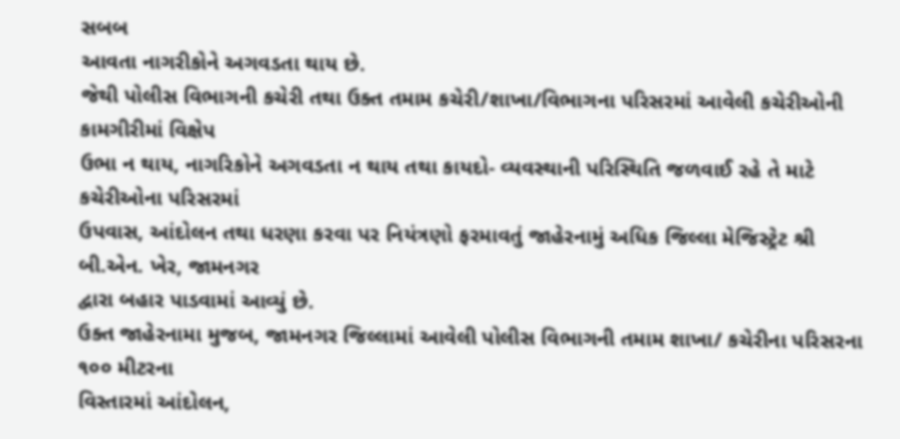સબબ
આવતા નાગરીકોને અગવડતા થાય છે.
જેથી પોલીસ વિભાગની કચેરી તથા ઉક્ત તમામ કચેરી/શાખા/વિભાગના પરિસરમાં આવેલી કચેરીઓની કામગીરીમાં વિક્ષેપ
ઉભા ન થાય, નાગરિકોને અગવડતા ન થાય તથા કાયદો- વ્યવસ્થાની પરિસ્થિતિ જળવાઈ રહે તે માટે કચેરીઓના પરિસરમાં
ઉપવાસ, આંદોલન તથા ધરણા કરવા પર નિયંત્રણો ફરમાવતું જાહેરનામું અધિક જિલ્લા મેજિસ્ટ્રેટ શ્રી બી.એન. ખેર, જામનગર
દ્વારા બહાર પાડવામાં આવ્યું છે.
ઉક્ત જાહેરનામા મુજબ, જામનગર જિલ્લામાં આવેલી પોલીસ વિભાગની તમામ શાખા/ કચેરીના પરિસરના ૧૦૦ મીટરના
વિસ્તારમાં આંદોલન,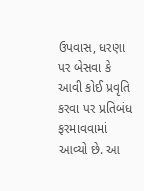ઉપવાસ, ધરણા પર બેસવા કે આવી કોઈ પ્રવૃતિ કરવા પર પ્રતિબંધ ફરમાવવામાં આવ્યો છે. આ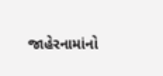જાહેરનામાંનો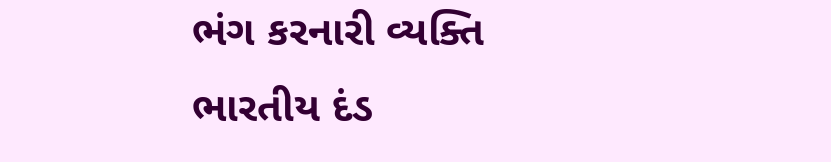ભંગ કરનારી વ્યક્તિ ભારતીય દંડ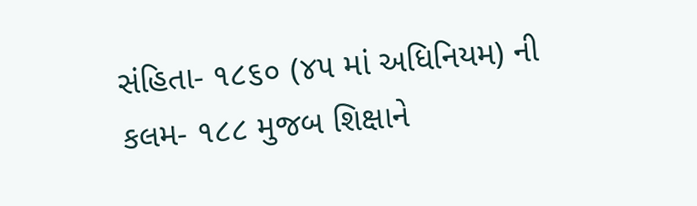સંહિતા- ૧૮૬૦ (૪૫ માં અધિનિયમ) ની કલમ- ૧૮૮ મુજબ શિક્ષાને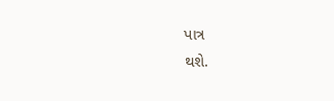પાત્ર
થશે.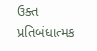ઉક્ત પ્રતિબંધાત્મક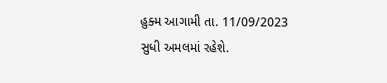હુક્મ આગામી તા. 11/09/2023 સુધી અમલમાં રહેશે.